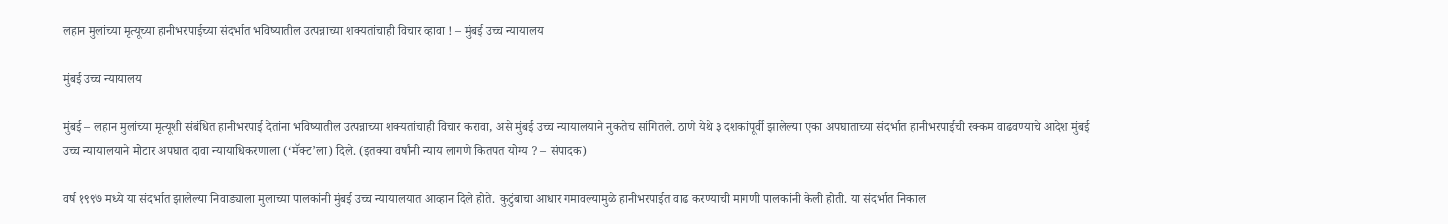लहान मुलांच्या मृत्यूच्या हानीभरपाईच्या संदर्भात भविष्यातील उत्पन्नाच्या शक्यतांचाही विचार व्हावा ! – मुंबई उच्च न्यायालय

मुंबई उच्च न्यायालय

मुंबई – लहान मुलांच्या मृत्यूशी संबंधित हानीभरपाई देतांना भविष्यातील उत्पन्नाच्या शक्यतांचाही विचार करावा, असे मुंबई उच्च न्यायालयाने नुकतेच सांगितले. ठाणे येथे ३ दशकांपूर्वी झालेल्या एका अपघाताच्या संदर्भात हानीभरपाईची रक्कम वाढवण्याचे आदेश मुंबई उच्च न्यायालयाने मोटार अपघात दावा न्यायाधिकरणाला (‘मॅक्ट’ला) दिले. (इतक्या वर्षांनी न्याय लागणे कितपत योग्य ? – संपादक)

वर्ष १९९७ मध्ये या संदर्भात झालेल्या निवाड्याला मुलाच्या पालकांनी मुंबई उच्च न्यायालयात आव्हान दिले होते. कुटुंबाचा आधार गमावल्यामुळे हानीभरपाईत वाढ करण्याची मागणी पालकांनी केली होती. या संदर्भात निकाल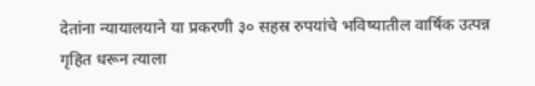देतांना न्यायालयाने या प्रकरणी ३० सहस्र रुपयांचे भविष्यातील वार्षिक उत्पन्न गृहित धरून त्याला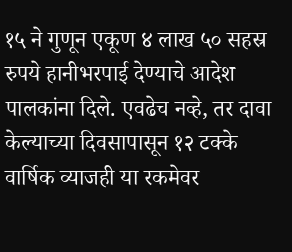१५ ने गुणून एकूण ४ लाख ५० सहस्र रुपये हानीभरपाई देण्याचे आदेश पालकांना दिले. एवढेच नव्हे, तर दावा केल्याच्या दिवसापासून १२ टक्के वार्षिक व्याजही या रकमेवर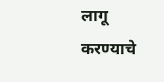लागू करण्याचे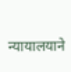न्यायालयाने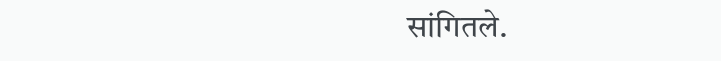सांगितले.